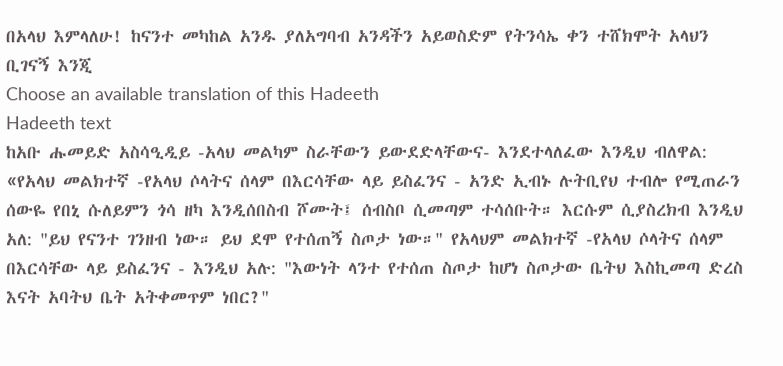በአላህ እምላለሁ! ከናንተ መካከል አንዱ ያለአግባብ አንዳችን አይወስድም የትንሳኤ ቀን ተሸክሞት አላህን ቢገናኝ እንጂ
Choose an available translation of this Hadeeth
Hadeeth text
ከአቡ ሑመይድ አስሳዒዲይ -አላህ መልካም ስራቸውን ይውደድላቸውና- እንደተላለፈው እንዲህ ብለዋል: «የአላህ መልክተኛ -የአላህ ሶላትና ሰላም በእርሳቸው ላይ ይስፈንና - አንድ ኢብኑ ሉትቢየህ ተብሎ የሚጠራን ሰውዬ የበኒ ሱለይምን ጎሳ ዘካ እንዲሰበስብ ሾሙት፤ ሰብስቦ ሲመጣም ተሳሰቡት። እርሱም ሲያስረክብ እንዲህ አለ: "ይህ የናንተ ገንዘብ ነው። ይህ ደሞ የተሰጠኝ ስጦታ ነው።" የአላህም መልክተኛ -የአላህ ሶላትና ሰላም በእርሳቸው ላይ ይስፈንና - እንዲህ አሉ: "እውነት ላንተ የተሰጠ ስጦታ ከሆነ ስጦታው ቤትህ እስኪመጣ ድረስ እናት አባትህ ቤት አትቀመጥም ነበር?"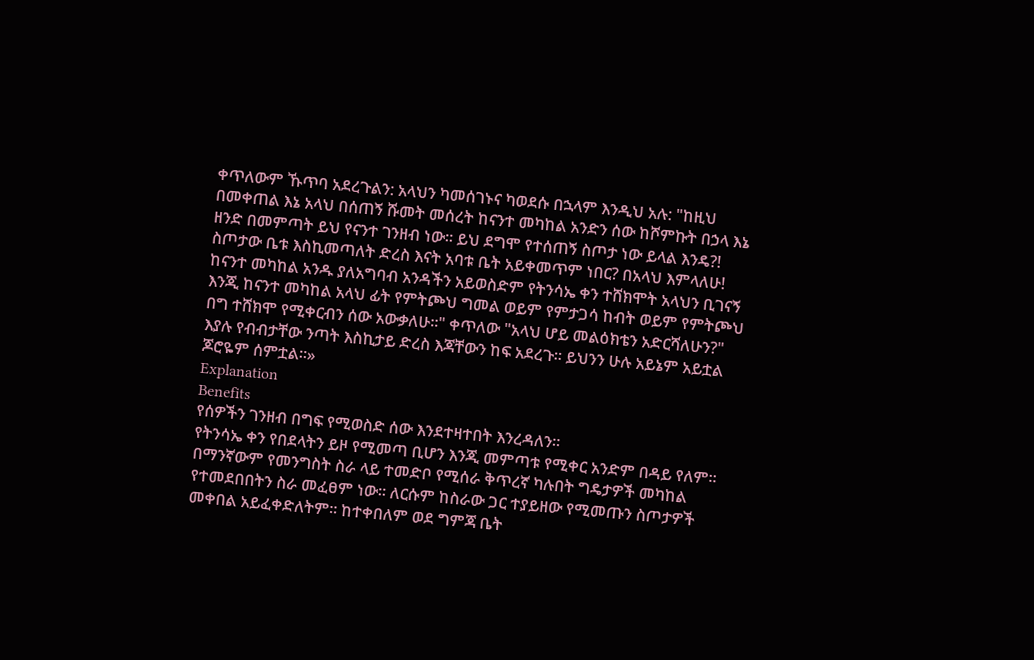ቀጥለውም ኹጥባ አደረጉልን: አላህን ካመሰገኑና ካወደሱ በኋላም እንዲህ አሉ: "ከዚህ በመቀጠል እኔ አላህ በሰጠኝ ሹመት መሰረት ከናንተ መካከል አንድን ሰው ከሾምኩት በኃላ እኔ ዘንድ በመምጣት ይህ የናንተ ገንዘብ ነው። ይህ ደግሞ የተሰጠኝ ስጦታ ነው ይላል እንዴ?! ስጦታው ቤቱ እስኪመጣለት ድረስ እናት አባቱ ቤት አይቀመጥም ነበር? በአላህ እምላለሁ! ከናንተ መካከል አንዱ ያለአግባብ አንዳችን አይወስድም የትንሳኤ ቀን ተሸክሞት አላህን ቢገናኝ እንጂ ከናንተ መካከል አላህ ፊት የምትጮህ ግመል ወይም የምታጋሳ ከብት ወይም የምትጮህ በግ ተሸክሞ የሚቀርብን ሰው አውቃለሁ።" ቀጥለው "አላህ ሆይ መልዕክቴን አድርሻለሁን?" እያሉ የብብታቸው ንጣት እስኪታይ ድረስ እጃቸውን ከፍ አደረጉ። ይህንን ሁሉ አይኔም አይቷል ጆሮዬም ሰምቷል።»
Explanation
Benefits
የሰዎችን ገንዘብ በግፍ የሚወስድ ሰው እንደተዛተበት እንረዳለን።
የትንሳኤ ቀን የበደላትን ይዞ የሚመጣ ቢሆን እንጂ መምጣቱ የሚቀር አንድም በዳይ የለም።
በማንኛውም የመንግስት ስራ ላይ ተመድቦ የሚሰራ ቅጥረኛ ካሉበት ግዴታዎች መካከል የተመደበበትን ስራ መፈፀም ነው። ለርሱም ከስራው ጋር ተያይዘው የሚመጡን ስጦታዎች መቀበል አይፈቀድለትም። ከተቀበለም ወደ ግምጃ ቤት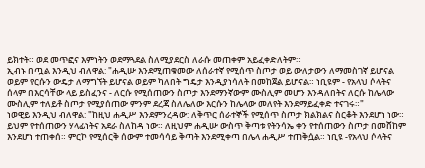ይክተት። ወደ መጥፎና እምነትን ወደማጓደል ስለሚያደርስ ለራሱ መጠቀም አይፈቀድለትም።
ኢብኑ በጧል እንዲህ ብለዋል: "ሐዲሡ እንደሚጠቁመው ለሰራተኛ የሚሰጥ ስጦታ ወይ ውለታውን ለማመስገኛ ይሆናል ወይም የርሱን ውዴታ ለማግኘት ይሆናል ወይም ካለበት ግዴታ እንዲያነሳለት በመከጀል ይሆናል። ነቢዩም - የአላህ ሶላትና ሰላም በእርሳቸው ላይ ይስፈንና - ለርሱ የሚሰጠውን ስጦታ እንደማንኛውም ሙስሊም መሆን እንዳለበትና ለርሱ ከሌላው ሙስሊም ተለይቶ ስጦታ የሚያሰጠው ምንም ደረጃ ስለሌለው እርሱን ከሌላው መለየት እንደማይፈቀድ ተናገሩ።"
ነወዊይ እንዲህ ብለዋል: "ከዚህ ሐዲሥ እንደምንረዳው: ለቅጥር ሰራተኞች የሚሰጥ ስጦታ ክልክልና ስርቆት እንደሆነ ነው። ይህም የተሰጠውን ሃላፊነትና አደራ ስለከዳ ነው። ለዚህም ሐዲሡ ውስጥ ቅጣቱ የትንሳኤ ቀን የተሰጠውን ስጦታ በመሸከም እንደሆነ ተጠቀሰ። ምርኮ የሚሰርቅ ሰውም ተመሳሳይ ቅጣት እንደሚቀጣ በሌላ ሐዲሥ ተጠቅሷል። ነቢዩ -የአላህ ሶላትና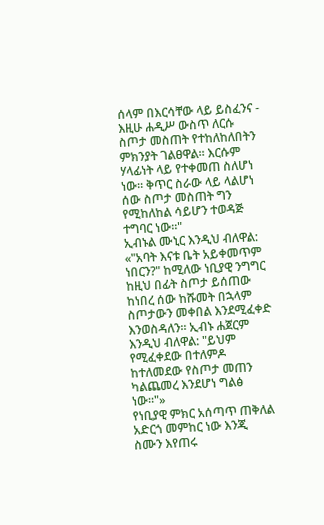ሰላም በእርሳቸው ላይ ይስፈንና - እዚሁ ሐዲሥ ውስጥ ለርሱ ስጦታ መስጠት የተከለከለበትን ምክንያት ገልፀዋል። እርሱም ሃላፊነት ላይ የተቀመጠ ስለሆነ ነው። ቅጥር ስራው ላይ ላልሆነ ሰው ስጦታ መስጠት ግን የሚከለከል ሳይሆን ተወዳጅ ተግባር ነው።"
ኢብኑል ሙኒር እንዲህ ብለዋል: «"አባት እናቱ ቤት አይቀመጥም ነበርን?" ከሚለው ነቢያዊ ንግግር ከዚህ በፊት ስጦታ ይሰጠው ከነበረ ሰው ከሹመት በኋላም ስጦታውን መቀበል እንደሚፈቀድ እንወስዳለን። ኢብኑ ሐጀርም እንዲህ ብለዋል: "ይህም የሚፈቀደው በተለምዶ ከተለመደው የስጦታ መጠን ካልጨመረ እንደሆነ ግልፅ ነው።"»
የነቢያዊ ምክር አሰጣጥ ጠቅለል አድርጎ መምከር ነው እንጂ ስሙን እየጠሩ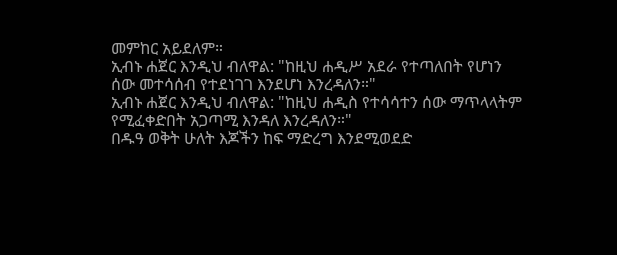መምከር አይደለም።
ኢብኑ ሐጀር እንዲህ ብለዋል: "ከዚህ ሐዲሥ አደራ የተጣለበት የሆነን ሰው መተሳሰብ የተደነገገ እንደሆነ እንረዳለን።"
ኢብኑ ሐጀር እንዲህ ብለዋል: "ከዚህ ሐዲስ የተሳሳተን ሰው ማጥላላትም የሚፈቀድበት አጋጣሚ እንዳለ እንረዳለን።"
በዱዓ ወቅት ሁለት እጆችን ከፍ ማድረግ እንደሚወደድ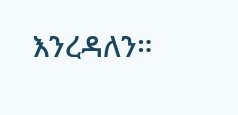እንረዳለን።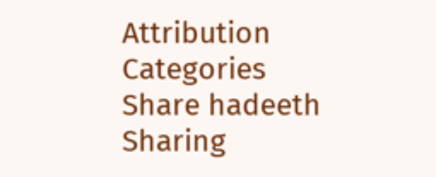Attribution
Categories
Share hadeeth
Sharing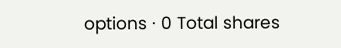options · 0 Total shares